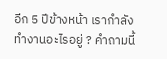อีก 5 ปีข้างหน้า เรากำลังทำงานอะไรอยู่ ? คำถามนี้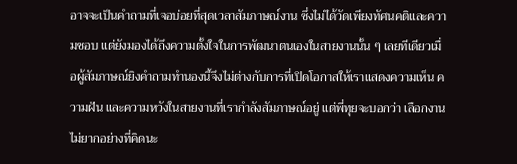อาจจะเป็นคำถามที่เจอบ่อยที่สุดเวลาสัมภาษณ์งาน ซึ่งไม่ได้วัดเพียงทัศนคติและความชอบ แต่ยังมองได้ถึงความตั้งใจในการพัฒนาตนเองในสายงานนั้น ๆ เลยทีเดียวเมื่อผู้สัมภาษณ์ยิงคำถามทำนองนี้จึงไม่ต่างกับการที่เปิดโอกาสให้เราแสดงความเห็น ความฝัน และความหวังในสายงานที่เรากำลังสัมภาษณ์อยู่ แต่พี่ทุยจะบอกว่า เลือกงาน ไม่ยากอย่างที่คิดนะ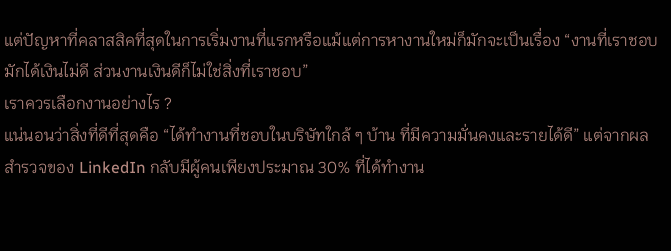แต่ปัญหาที่คลาสสิคที่สุดในการเริ่มงานที่แรกหรือแม้แต่การหางานใหม่ก็มักจะเป็นเรื่อง “งานที่เราชอบมักได้เงินไม่ดี ส่วนงานเงินดีก็ไม่ใช่สิ่งที่เราชอบ”
เราควรเลือกงานอย่างไร ?
แน่นอนว่าสิ่งที่ดีที่สุดคือ “ได้ทำงานที่ชอบในบริษัทใกล้ ๆ บ้าน ที่มีความมั่นคงและรายได้ดี” แต่จากผลสำรวจของ LinkedIn กลับมีผู้คนเพียงประมาณ 30% ที่ได้ทำงาน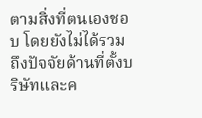ตามสิ่งที่ตนเองชอบ โดยยังไม่ได้รวมถึงปัจจัยด้านที่ตั้งบริษัทและค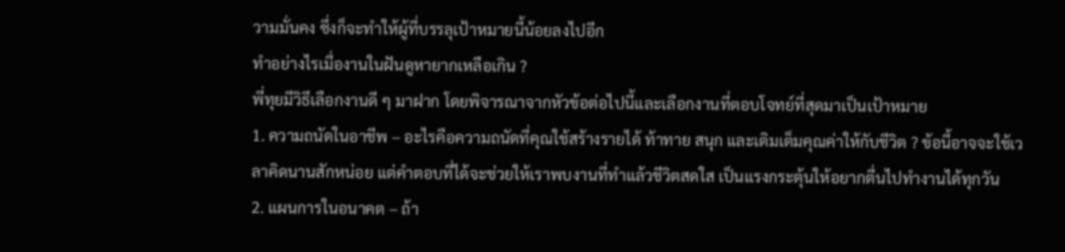วามมั่นคง ซึ่งก็จะทำให้ผู้ที่บรรลุเป้าหมายนี้น้อยลงไปอีก
ทำอย่างไรเมื่องานในฝันดูหายากเหลือเกิน ?
พี่ทุยมีวิธีเลือกงานดี ๆ มาฝาก โดยพิจารณาจากหัวข้อต่อไปนี้และเลือกงานที่ตอบโจทย์ที่สุดมาเป็นเป้าหมาย
1. ความถนัดในอาชีพ – อะไรคือความถนัดที่คุณใช้สร้างรายได้ ท้าทาย สนุก และเติมเต็มคุณค่าให้กับชีวิต ? ข้อนี้อาจจะใช้เวลาคิดนานสักหน่อย แต่คำตอบที่ได้จะช่วยให้เราพบงานที่ทำแล้วชีวิตสดใส เป็นแรงกระตุ้นให้อยากตื่นไปทำงานได้ทุกวัน
2. แผนการในอนาคต – ถ้า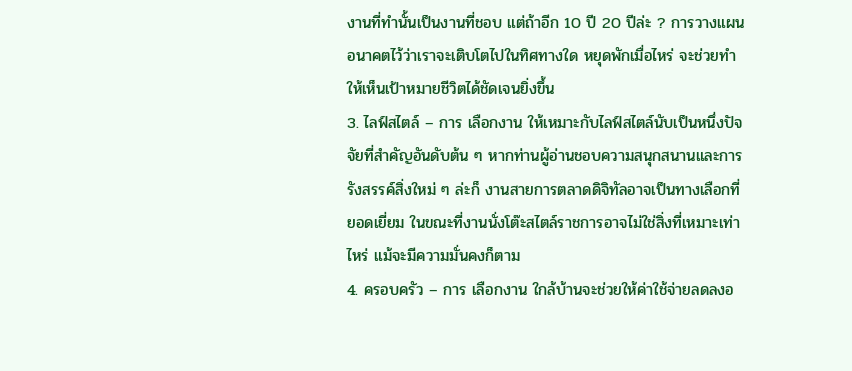งานที่ทำนั้นเป็นงานที่ชอบ แต่ถ้าอีก 10 ปี 20 ปีล่ะ ? การวางแผนอนาคตไว้ว่าเราจะเติบโตไปในทิศทางใด หยุดพักเมื่อไหร่ จะช่วยทำให้เห็นเป้าหมายชีวิตได้ชัดเจนยิ่งขึ้น
3. ไลฟ์สไตล์ – การ เลือกงาน ให้เหมาะกับไลฟ์สไตล์นับเป็นหนึ่งปัจจัยที่สำคัญอันดับต้น ๆ หากท่านผู้อ่านชอบความสนุกสนานและการรังสรรค์สิ่งใหม่ ๆ ล่ะก็ งานสายการตลาดดิจิทัลอาจเป็นทางเลือกที่ยอดเยี่ยม ในขณะที่งานนั่งโต๊ะสไตล์ราชการอาจไม่ใช่สิ่งที่เหมาะเท่าไหร่ แม้จะมีความมั่นคงก็ตาม
4. ครอบครัว – การ เลือกงาน ใกล้บ้านจะช่วยให้ค่าใช้จ่ายลดลงอ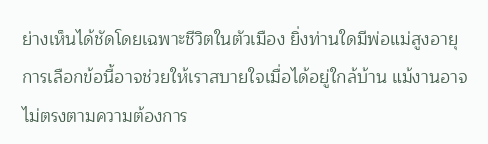ย่างเห็นได้ชัดโดยเฉพาะชีวิตในตัวเมือง ยิ่งท่านใดมีพ่อแม่สูงอายุ การเลือกข้อนี้อาจช่วยให้เราสบายใจเมื่อได้อยู่ใกล้บ้าน แม้งานอาจไม่ตรงตามความต้องการ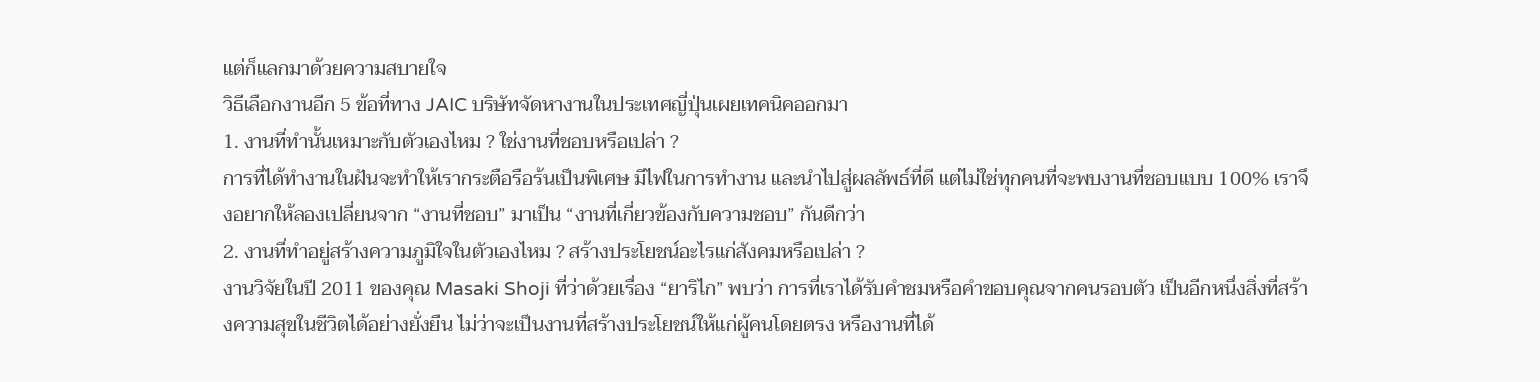แต่ก็แลกมาด้วยความสบายใจ
วิธีเลือกงานอีก 5 ข้อที่ทาง JAIC บริษัทจัดหางานในประเทศญี่ปุ่นเผยเทคนิคออกมา
1. งานที่ทำนั้นเหมาะกับตัวเองไหม ? ใช่งานที่ชอบหรือเปล่า ?
การที่ได้ทำงานในฝันจะทำให้เรากระตือรือร้นเป็นพิเศษ มีไฟในการทำงาน และนำไปสู่ผลลัพธ์ที่ดี แต่ไม่ใช่ทุกคนที่จะพบงานที่ชอบแบบ 100% เราจึงอยากให้ลองเปลี่ยนจาก “งานที่ชอบ” มาเป็น “งานที่เกี่ยวข้องกับความชอบ” กันดีกว่า
2. งานที่ทำอยู่สร้างความภูมิใจในตัวเองไหม ? สร้างประโยชน์อะไรแก่สังคมหรือเปล่า ?
งานวิจัยในปี 2011 ของคุณ Masaki Shoji ที่ว่าด้วยเรื่อง “ยาริไก” พบว่า การที่เราได้รับคำชมหรือคำขอบคุณจากคนรอบตัว เป็นอีกหนึ่งสิ่งที่สร้างความสุขในชีวิตได้อย่างยั่งยืน ไม่ว่าจะเป็นงานที่สร้างประโยชน์ให้แก่ผู้คนโดยตรง หรืองานที่ได้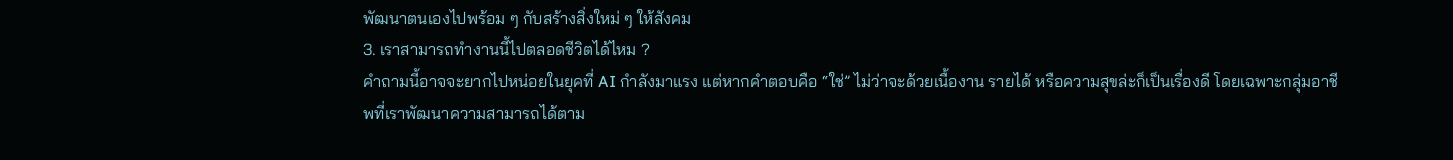พัฒนาตนเองไปพร้อม ๆ กับสร้างสิ่งใหม่ ๆ ให้สังคม
3. เราสามารถทำงานนี้ไปตลอดชีวิตได้ไหม ?
คำถามนี้อาจจะยากไปหน่อยในยุคที่ AI กำลังมาแรง แต่หากคำตอบคือ “ใช่” ไม่ว่าจะด้วยเนื้องาน รายได้ หรือความสุขล่ะก็เป็นเรื่องดี โดยเฉพาะกลุ่มอาชีพที่เราพัฒนาความสามารถได้ตาม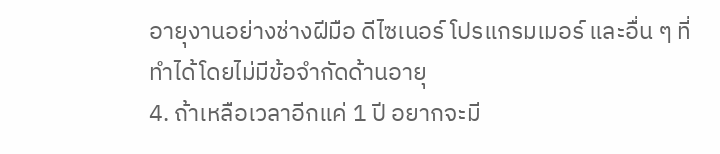อายุงานอย่างช่างฝีมือ ดีไซเนอร์ โปรแกรมเมอร์ และอื่น ๆ ที่ทำได้โดยไม่มีข้อจำกัดด้านอายุ
4. ถ้าเหลือเวลาอีกแค่ 1 ปี อยากจะมี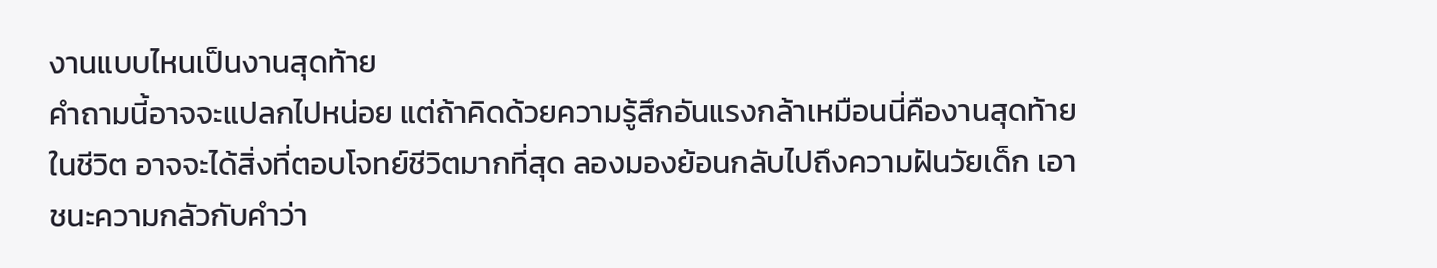งานแบบไหนเป็นงานสุดท้าย
คำถามนี้อาจจะแปลกไปหน่อย แต่ถ้าคิดด้วยความรู้สึกอันแรงกล้าเหมือนนี่คืองานสุดท้ายในชีวิต อาจจะได้สิ่งที่ตอบโจทย์ชีวิตมากที่สุด ลองมองย้อนกลับไปถึงความฝันวัยเด็ก เอาชนะความกลัวกับคำว่า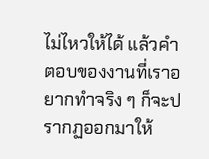ไม่ไหวให้ได้ แล้วคำตอบของงานที่เราอยากทำจริง ๆ ก็จะปรากฏออกมาให้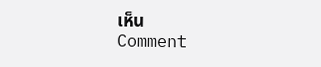เห็น
Comment